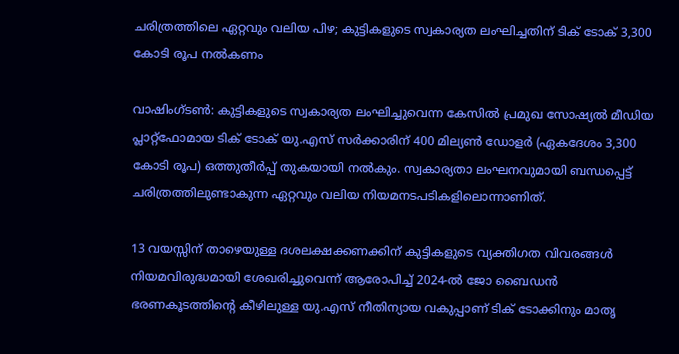ചരിത്രത്തിലെ ഏറ്റവും വലിയ പിഴ; കുട്ടികളുടെ സ്വകാര്യത ലംഘിച്ചതിന് ടിക് ടോക് 3,300 കോടി രൂപ നൽകണം

വാഷിംഗ്ടൺ: കുട്ടികളുടെ സ്വകാര്യത ലംഘിച്ചുവെന്ന കേസിൽ പ്രമുഖ സോഷ്യൽ മീഡിയ പ്ലാറ്റ്‌ഫോമായ ടിക് ടോക് യു.എസ് സർക്കാരിന് 400 മില്യൺ ഡോളർ (ഏകദേശം 3,300 കോടി രൂപ) ഒത്തുതീർപ്പ് തുകയായി നൽകും. സ്വകാര്യതാ ലംഘനവുമായി ബന്ധപ്പെട്ട് ചരിത്രത്തിലുണ്ടാകുന്ന ഏറ്റവും വലിയ നിയമനടപടികളിലൊന്നാണിത്.

13 വയസ്സിന് താഴെയുള്ള ദശലക്ഷക്കണക്കിന് കുട്ടികളുടെ വ്യക്തിഗത വിവരങ്ങൾ നിയമവിരുദ്ധമായി ശേഖരിച്ചുവെന്ന് ആരോപിച്ച് 2024-ൽ ജോ ബൈഡൻ ഭരണകൂടത്തിൻ്റെ കീഴിലുള്ള യു.എസ് നീതിന്യായ വകുപ്പാണ് ടിക് ടോക്കിനും മാതൃ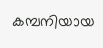കമ്പനിയായ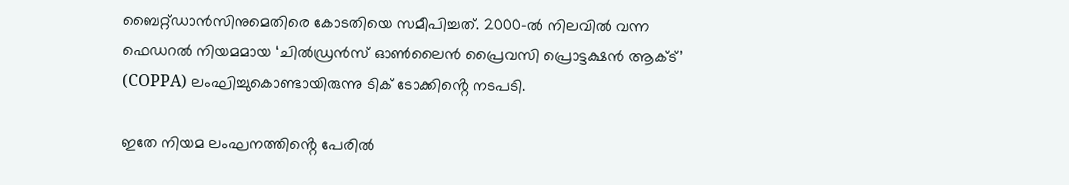ബൈറ്റ്ഡാൻസിനുമെതിരെ കോടതിയെ സമീപിച്ചത്. 2000-ൽ നിലവിൽ വന്ന ഫെഡറൽ നിയമമായ ‘ചിൽഡ്രൻസ് ഓൺലൈൻ പ്രൈവസി പ്രൊട്ടക്ഷൻ ആക്ട്’ (COPPA) ലംഘിച്ചുകൊണ്ടായിരുന്നു ടിക് ടോക്കിൻ്റെ നടപടി.

ഇതേ നിയമ ലംഘനത്തിൻ്റെ പേരിൽ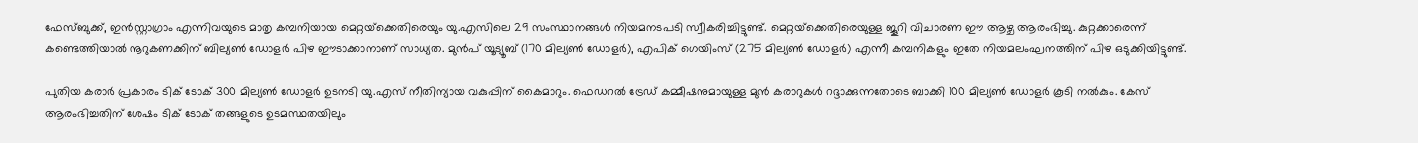ഫേസ്ബുക്ക്, ഇൻസ്റ്റാഗ്രാം എന്നിവയുടെ മാതൃ കമ്പനിയായ മെറ്റയ്‌ക്കെതിരെയും യു.എസിലെ 29 സംസ്ഥാനങ്ങൾ നിയമനടപടി സ്വീകരിച്ചിട്ടുണ്ട്. മെറ്റയ്‌ക്കെതിരെയുള്ള ജൂറി വിചാരണ ഈ ആഴ്ച ആരംഭിച്ചു. കുറ്റക്കാരെന്ന് കണ്ടെത്തിയാൽ നൂറുകണക്കിന് ബില്യൺ ഡോളർ പിഴ ഈടാക്കാനാണ് സാധ്യത. മുൻപ് യൂട്യൂബ് (170 മില്യൺ ഡോളർ), എപിക് ഗെയിംസ് (275 മില്യൺ ഡോളർ) എന്നീ കമ്പനികളും ഇതേ നിയമലംഘനത്തിന് പിഴ ഒടുക്കിയിട്ടുണ്ട്.

പുതിയ കരാർ പ്രകാരം ടിക് ടോക് 300 മില്യൺ ഡോളർ ഉടനടി യു.എസ് നീതിന്യായ വകുപ്പിന് കൈമാറും. ഫെഡറൽ ട്രേഡ് കമ്മീഷനുമായുള്ള മുൻ കരാറുകൾ റദ്ദാക്കുന്നതോടെ ബാക്കി 100 മില്യൺ ഡോളർ കൂടി നൽകും. കേസ് ആരംഭിച്ചതിന് ശേഷം ടിക് ടോക് തങ്ങളുടെ ഉടമസ്ഥതയിലും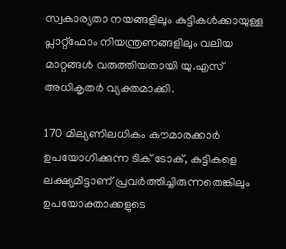സ്വകാര്യതാ നയങ്ങളിലും കുട്ടികൾക്കായുള്ള പ്ലാറ്റ്‌ഫോം നിയന്ത്രണങ്ങളിലും വലിയ മാറ്റങ്ങൾ വരുത്തിയതായി യു.എസ് അധികൃതർ വ്യക്തമാക്കി.

170 മില്യണിലധികം കൗമാരക്കാർ ഉപയോഗിക്കുന്ന ടിക് ടോക്, കുട്ടികളെ ലക്ഷ്യമിട്ടാണ് പ്രവർത്തിച്ചിരുന്നതെങ്കിലും ഉപയോക്താക്കളുടെ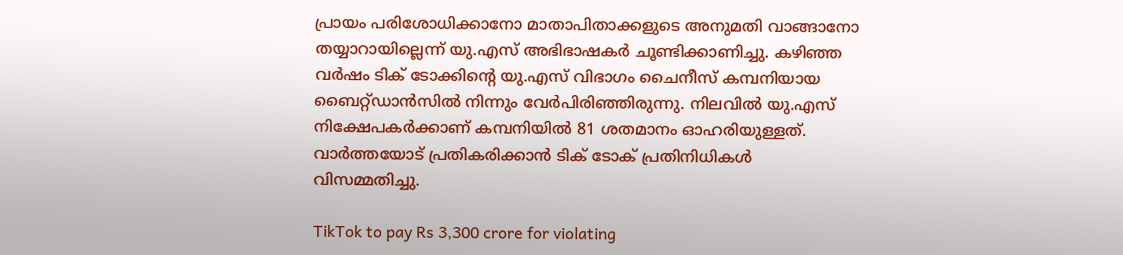പ്രായം പരിശോധിക്കാനോ മാതാപിതാക്കളുടെ അനുമതി വാങ്ങാനോ തയ്യാറായില്ലെന്ന് യു.എസ് അഭിഭാഷകർ ചൂണ്ടിക്കാണിച്ചു. കഴിഞ്ഞ വർഷം ടിക് ടോക്കിൻ്റെ യു.എസ് വിഭാഗം ചൈനീസ് കമ്പനിയായ ബൈറ്റ്ഡാൻസിൽ നിന്നും വേർപിരിഞ്ഞിരുന്നു. നിലവിൽ യു.എസ് നിക്ഷേപകർക്കാണ് കമ്പനിയിൽ 81 ശതമാനം ഓഹരിയുള്ളത്. വാർത്തയോട് പ്രതികരിക്കാൻ ടിക് ടോക് പ്രതിനിധികൾ വിസമ്മതിച്ചു.

TikTok to pay Rs 3,300 crore for violating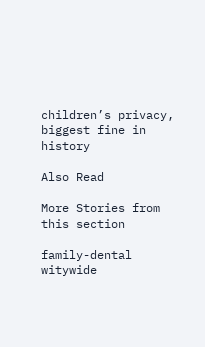children’s privacy, biggest fine in history

Also Read

More Stories from this section

family-dental
witywide